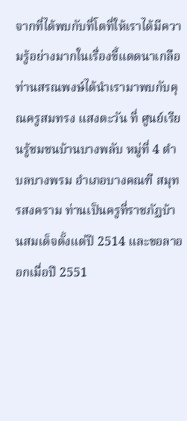จากที่ได้พบกับที่โตที่ให้เราได้มีความรู้อย่างมากในเรื่องขี้แดดนาเกลือ ท่านสรณพงษ์ได้นำเรามาพบกับคุณครูสมทรง แสงตะวัน ที่ ศูนย์เรียนรู้ชมชนบ้านบางพลับ หมู่ที่ 4 ตำบลบางพรม อำเภอบางคณฑี สมุทรสงคราม ท่านเป็นครูที่ราชภัฏบ้านสมเด็จตั้งแต่ปี 2514 และขอลาออกเมื่อปี 2551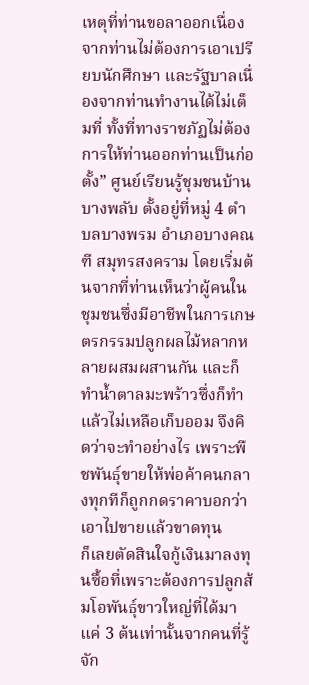เหตุที่ท่านขอลาออกเนื่องจากท่านไม่ต้องการเอาเปรียบนักศึกษา และรัฐบาลเนื่องจากท่านทำงานได้ไม่เต็มที่ ทั้งที่ทางราชภัฏไม่ต้องการให้ท่านออกท่านเป็นก่อตั้ง” ศูนย์เรียนรู้ชุมชนบ้านบางพลับ ตั้งอยู่ที่หมู่ 4 ตำบลบางพรม อำเภอบางคณฑี สมุทรสงคราม โดยเริ่มต้นจากที่ท่านเห็นว่าผู้คนในชุมชนซึ่งมีอาชีพในการเกษตรกรรมปลูกผลไม้หลากหลายผสมผสานกัน และก็ทำน้ำตาลมะพร้าวซึ่งก็ทำแล้วไม่เหลือเก็บออม จึงคิดว่าจะทำอย่างไร เพราะพืชพันธุ์ขายให้พ่อค้าคนกลางทุกทีก็ถูกกดราคาบอกว่าเอาไปขายแล้วขาดทุน
ก็เลยตัดสินใจกู้เงินมาลงทุนซื้อที่เพราะต้องการปลูกส้มโอพันธุ์ขาวใหญ่ที่ได้มาแค่ 3 ต้นเท่านั้นจากคนที่รู้จัก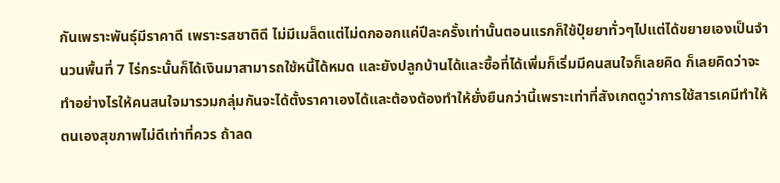กันเพราะพันธุ์มีราคาดี เพราะรสชาติดี ไม่มีเมล็ดแต่ไม่ดกออกแค่ปีละครั้งเท่านั้นตอนแรกก็ใช้ปุ๋ยยาทั่วๆไปแต่ได้ขยายเองเป็นจำนวนพื้นที่ 7 ไร่กระนั้นก็ได้เงินมาสามารถใช้หนี้ได้หมด และยังปลูกบ้านได้และซื้อที่ได้เพิ่มก็เริ่มมีคนสนใจก็เลยคิด ก็เลยคิดว่าจะทำอย่างไรให้คนสนใจมารวมกลุ่มกันจะได้ตั้งราคาเองได้และต้องต้องทำให้ยั่งยืนกว่านี้เพราะเท่าที่สังเกตดูว่าการใช้สารเคมีทำให้ตนเองสุขภาพไม่ดีเท่าที่ควร ถ้าลด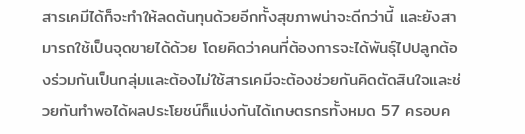สารเคมีได้ก็จะทำให้ลดต้นทุนด้วยอีกทั้งสุขภาพน่าจะดีกว่านี้ และยังสามารถใช้เป็นจุดขายได้ด้วย โดยคิดว่าคนที่ต้องการจะได้พันธุ์ไปปลูกต้องร่วมกันเป็นกลุ่มและต้องไม่ใช้สารเคมีจะต้องช่วยกันคิดตัดสินใจและช่วยกันทำพอได้ผลประโยชน์ก็แบ่งกันได้เกษตรกรทั้งหมด 57 ครอบค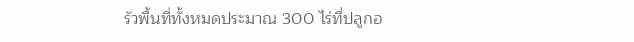รัวพื้นที่ทั้งหมดประมาณ 300 ไร่ที่ปลูกอ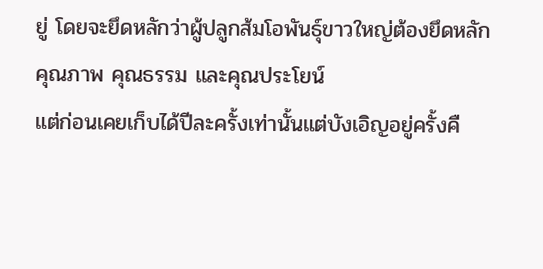ยู่ โดยจะยึดหลักว่าผู้ปลูกส้มโอพันธุ์ขาวใหญ่ต้องยึดหลัก คุณภาพ คุณธรรม และคุณประโยน์
แต่ก่อนเคยเก็บได้ปีละครั้งเท่านั้นแต่บังเอิญอยู่ครั้งคื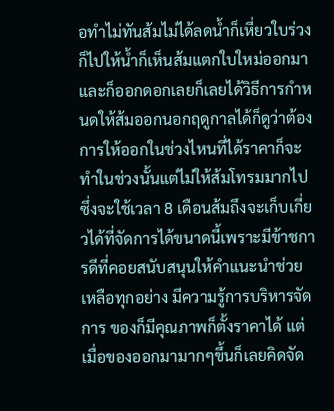อทำไม่ทันส้มไม่ได้ลดน้ำก็เหี่ยวใบร่วงก็ไปให้น้ำก็เห็นส้มแตกใบใหม่ออกมาและก็ออกดอกเลยก็เลยได้วิธีการกำหนดให้ส้มออกนอกฤดูกาลได้ก็ดูว่าต้องการให้ออกในช่วงไหนที่ได้ราคาก็จะทำในช่วงนั้นแต่ไม่ให้ส้มโทรมมากไปซึ่งจะใช้เวลา 8 เดือนส้มถึงจะเก็บเกี่ยวได้ที่จัดการได้ขนาดนี้เพราะมีข้าชการดีที่คอยสนับสนุนให้คำแนะนำช่วยเหลือทุกอย่าง มีความรู้การบริหารจัดการ ของก็มีคุณภาพก็ตั้งราคาได้ แต่เมื่อของออกมามากๆขึ้นก็เลยคิดจัด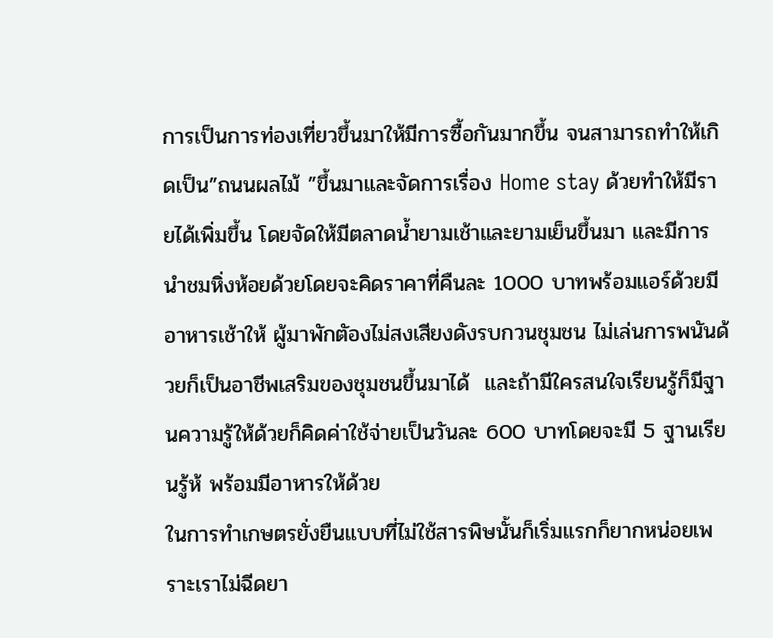การเป็นการท่องเที่ยวขึ้นมาให้มีการซื้อกันมากขึ้น จนสามารถทำให้เกิดเป็น”ถนนผลไม้ ”ขึ้นมาและจัดการเรื่อง Home stay ด้วยทำให้มีรายได้เพิ่มขึ้น โดยจัดให้มีตลาดน้ำยามเช้าและยามเย็นขึ้นมา และมีการนำชมหิ่งห้อยด้วยโดยจะคิดราคาที่คืนละ 1000 บาทพร้อมแอร์ด้วยมีอาหารเช้าให้ ผู้มาพักตัองไม่สงเสียงดังรบกวนชุมชน ไม่เล่นการพนันด้วยก็เป็นอาชีพเสริมของชุมชนขึ้นมาได้  และถ้ามีใครสนใจเรียนรู้ก็มีฐานความรู้ให้ด้วยก็คิดค่าใช้จ่ายเป็นวันละ 600 บาทโดยจะมี 5 ฐานเรียนรู้ห้ พร้อมมีอาหารให้ด้วย
ในการทำเกษตรยั่งยืนแบบที่ไม่ใช้สารพิษนั้นก็เริ่มแรกก็ยากหน่อยเพราะเราไม่ฉีดยา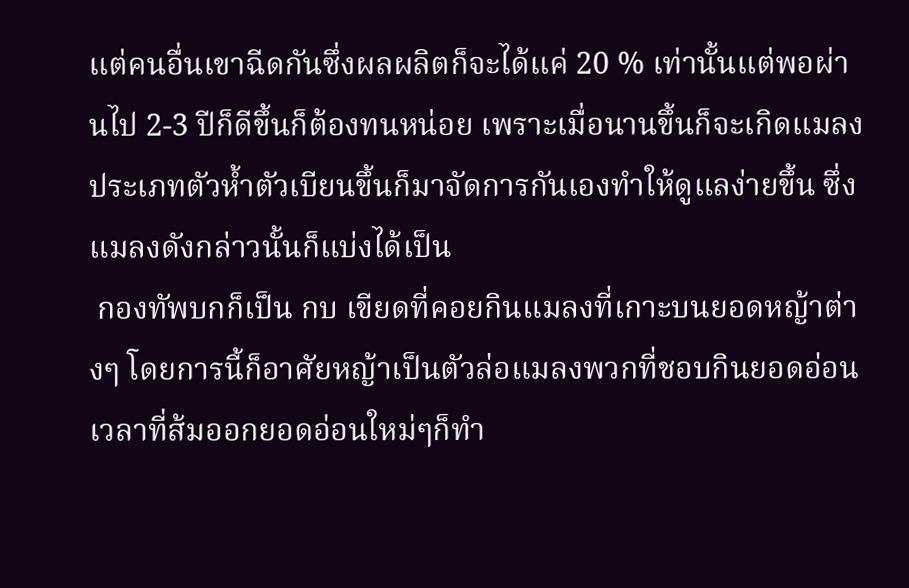แต่คนอื่นเขาฉีดกันซึ่งผลผลิตก็จะได้แค่ 20 % เท่านั้นแต่พอผ่านไป 2-3 ปีก็ดีขึ้นก็ต้องทนหน่อย เพราะเมื่อนานขึ้นก็จะเกิดแมลงประเภทตัวห้ำตัวเบียนขึ้นก็มาจัดการกันเองทำให้ดูแลง่ายขึ้น ซึ่งแมลงดังกล่าวนั้นก็แบ่งได้เป็น
 กองทัพบกก็เป็น กบ เขียดที่คอยกินแมลงที่เกาะบนยอดหญ้าต่างๆ โดยการนี้ก็อาศัยหญ้าเป็นตัวล่อแมลงพวกที่ชอบกินยอดอ่อนเวลาที่ส้มออกยอดอ่อนใหม่ๆก็ทำ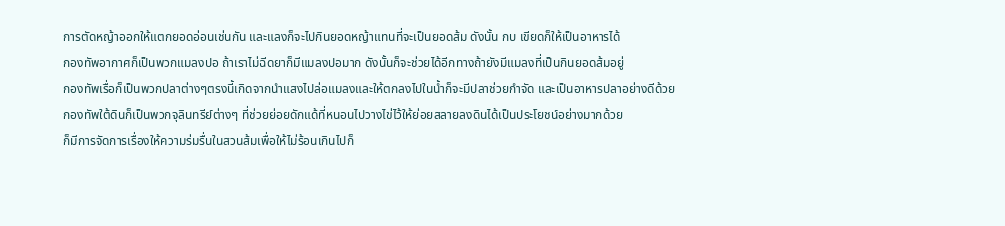การตัดหญ้าออกให้แตกยอดอ่อนเช่นกัน และแลงก็จะไปกินยอดหญ้าแทนที่จะเป็นยอดส้ม ดังนั้น กบ เขียดก็ให้เป็นอาหารได้
กองทัพอากาศก็เป็นพวกแมลงปอ ถ้าเราไม่ฉีดยาก็มีแมลงปอมาก ดังนั้นก็จะช่วยได้อีกทางถ้ายังมีแมลงที่เป็นกินยอดส้มอยู่
กองทัพเรื่อก็เป็นพวกปลาต่างๆตรงนี้เกิดจากนำแสงไปล่อแมลงและให้ตกลงไปในน้ำก็จะมีปลาช่วยกำจัด และเป็นอาหารปลาอย่างดีด้วย
กองทัพใต้ดินก็เป็นพวกจุลินทรีย์ต่างๆ ที่ช่วยย่อยดักแด้ที่หนอนไปวางไข่ไว้ให้ย่อยสลายลงดินได้เป็นประโยชน์อย่างมากด้วย
ก็มีการจัดการเรื่องให้ความร่มรื่นในสวนส้มเพื่อให้ไม่ร้อนเกินไปก็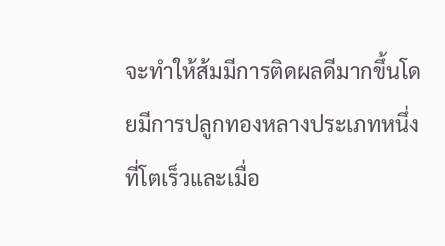จะทำให้ส้มมีการติดผลดีมากขึ้นโดยมีการปลูกทองหลางประเภทหนึ่งที่โตเร็วและเมื่อ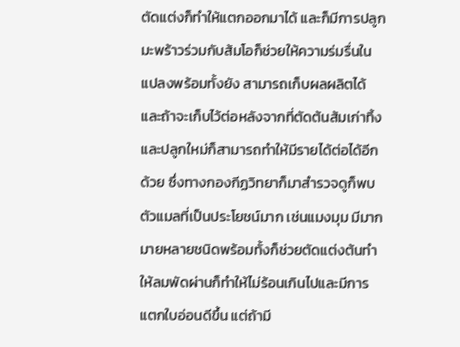ตัดแต่งก็ทำให้แตกออกมาได้ และก็มีการปลูกมะพร้าวร่วมกับส้มโอก็ช่วยให้ความร่มรื่นในแปลงพร้อมทั้งยัง สามารถเก็บผลผลิตได้ และถ้าจะเก็บไว้ต่อหลังจากที่ตัดต้นส้มเก่าทิ้งและปลูกใหม่ก็สามารถทำให้มีรายได้ต่อได้อีกด้วย ซึ่งทางกองกีฏวิทยาก็มาสำรวจดูก็พบตัวแมลที่เป็นประโยชน์มาก เช่นแมงมุม มีมากมายหลายชนิดพร้อมทั้งก็ช่วยตัดแต่งต้นทำให้ลมพัดผ่านก็ทำให้ไม่ร้อนเกินไปและมีการแตกใบอ่อนดีขึ้น แต่ถ้ามี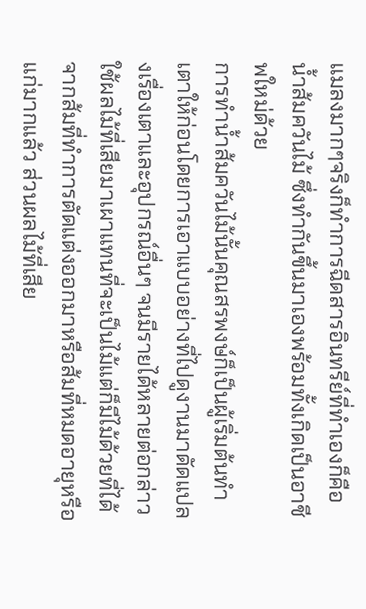แมลงมากๆจริงก็ทำการฉีดสารอินทรีย์ที่ทำเองก็คือน้ำส้มควันไม้ ซึ่งทำกันขึ้นมาเองพร้อมทั้งเกิดเป็นอาชีพใหม่ด้วย
การทำน้ำส้มควันไม้นั้นคุณสรพงษ์ก็เป็นผู้เริ่มต้นทำเตาให้ก่อนโดยการเอาแบบอย่างที่ไปดูงานมาดัดแปลงเรื่องเตาและอุปกรณ์อื่นๆ จนมีรายได้หลายต่อกล่าวใช้ผลไม้ที่เสียมาเผาแทนที่จะเป็นไม้แต่ก็มีไม้ด้วยที่ได้จากส้มที่ทำการตัดแต่งออกมาหรือส้มที่หมดอายุหรือแก่มากแล้ว ส่วนผลไม้ที่เสีย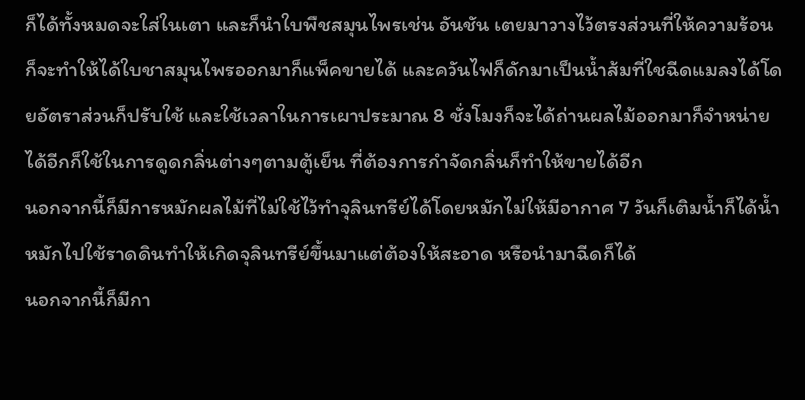ก็ได้ทั้งหมดจะใส่ในเตา และก็นำใบพืชสมุนไพรเช่น อันชัน เตยมาวางไว้ตรงส่วนที่ให้ความร้อนก็จะทำให้ได้ใบชาสมุนไพรออกมาก็แพ็คขายได้ และควันไฟก็ดักมาเป็นน้ำส้มที่ใชฉีดแมลงได้โดยอัตราส่วนก็ปรับใช้ และใช้เวลาในการเผาประมาณ 8 ชั่งโมงก็จะได้ถ่านผลไม้ออกมาก็จำหน่ายได้อีกก็ใช้ในการดูดกลิ่นต่างๆตามตู้เย็น ที่ต้องการกำจัดกลิ่นก็ทำให้ขายได้อีก
นอกจากนี้ก็มีการหมักผลไม้ที่ไม่ใช้ไว้ทำจุลินทรีย์ได้โดยหมักไม่ให้มีอากาศ 7 วันก็เติมน้ำก็ได้น้ำหมักไปใช้ราดดินทำให้เกิดจุลินทรีย์ขึ้นมาแต่ต้องให้สะอาด หรือนำมาฉีดก็ได้
นอกจากนี้ก็มีกา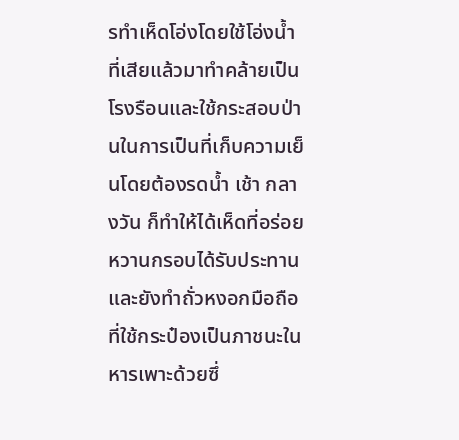รทำเห็ดโอ่งโดยใช้โอ่งน้ำที่เสียแล้วมาทำคล้ายเป็นโรงรือนและใช้กระสอบป่านในการเป็นที่เก็บความเย็นโดยต้องรดน้ำ เช้า กลางวัน ก็ทำให้ได้เห็ดที่อร่อย หวานกรอบได้รับประทาน และยังทำถั่วหงอกมือถือที่ใช้กระป๋องเป็นภาชนะในหารเพาะด้วยซึ่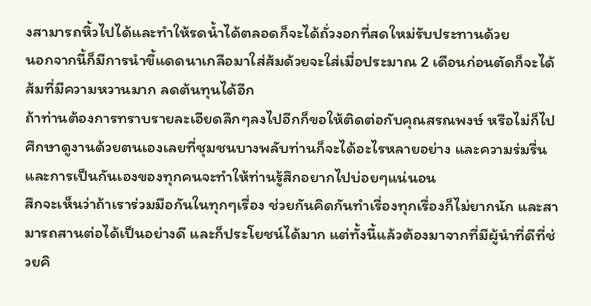งสามารถหิ้วไปได้และทำให้รดน้ำได้ตลอดก็จะได้ถั่วงอกที่สดใหม่รับประทานด้วย
นอกจากนี้ก็มีการนำขี้แดดนาเกลือมาใส่ส้มด้วยจะใส่เมื่อประมาณ 2 เดือนก่อนตัดก็จะได้ส้มที่มีความหวานมาก ลดต้นทุนได้อีก
ถ้าท่านต้องการทราบรายละเอียดลึกๆลงไปอีกก็ขอให้ติดต่อกับคุณสรณพงษ์ หรือไม่ก็ไปศึกษาดูงานด้วยตนเองเลยที่ชุมชนบางพลับท่านก็จะได้อะไรหลายอย่าง และความร่มรื่นและการเป็นกันเองของทุกคนจะทำให้ท่านรู้สึกอยากไปบ่อยๆแน่นอน
สึกจะเห็นว่าถ้าเราร่วมมือกันในทุกๆเรื่อง ช่วยกันคิดกันทำเรื่องทุกเรื่องก็ไม่ยากนัก และสามารถสานต่อได้เป็นอย่างดี และก็ประโยชน์ได้มาก แต่ทั้งนี้แล้วต้องมาจากที่มีผู้นำที่ดีที่ช่วยคิ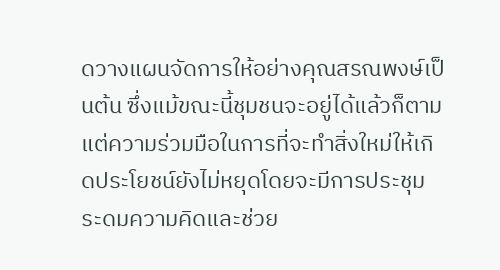ดวางแผนจัดการให้อย่างคุณสรณพงษ์เป็นต้น ซึ่งแม้ขณะนี้ชุมชนจะอยู่ได้แล้วก็ตามแต่ความร่วมมือในการที่จะทำสิ่งใหม่ให้เกิดประโยชน์ยังไม่หยุดโดยจะมีการประชุมระดมความคิดและช่วย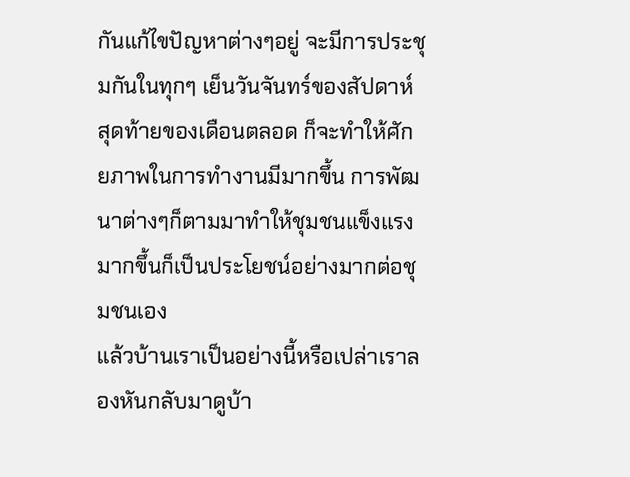กันแก้ไขปัญหาต่างๆอยู่ จะมีการประชุมกันในทุกๆ เย็นวันจันทร์ของสัปดาห์สุดท้ายของเดือนตลอด ก็จะทำให้ศักยภาพในการทำงานมีมากขึ้น การพัฒนาต่างๆก็ตามมาทำให้ชุมชนแข็งแรงมากขึ้นก็เป็นประโยชน์อย่างมากต่อชุมชนเอง
แล้วบ้านเราเป็นอย่างนี้หรือเปล่าเราลองหันกลับมาดูบ้า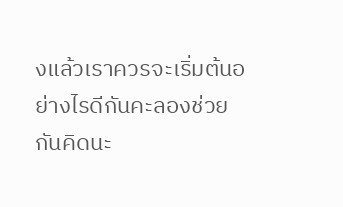งแล้วเราควรจะเริ่มต้นอย่างไรดีกันคะลองช่วยกันคิดนะ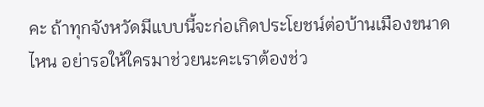คะ ถ้าทุกจังหวัดมีแบบนี้จะก่อเกิดประโยชน์ต่อบ้านเมืองขนาดไหน อย่ารอให้ใครมาช่วยนะคะเราต้องช่ว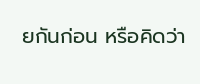ยกันก่อน หรือคิดว่า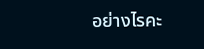อย่างไรคะ